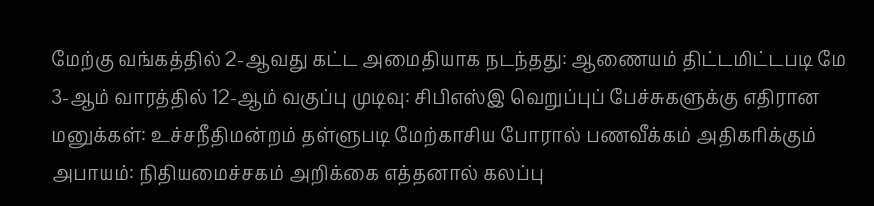மேற்கு வங்கத்தில் 2-ஆவது கட்ட அமைதியாக நடந்தது: ஆணையம் திட்டமிட்டபடி மே 3-ஆம் வாரத்தில் 12-ஆம் வகுப்பு முடிவு: சிபிஎஸ்இ வெறுப்புப் பேச்சுகளுக்கு எதிரான மனுக்கள்: உச்சநீதிமன்றம் தள்ளுபடி மேற்காசிய போரால் பணவீக்கம் அதிகரிக்கும் அபாயம்: நிதியமைச்சகம் அறிக்கை எத்தனால் கலப்பு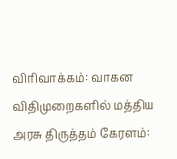விரிவாக்கம்: வாகன விதிமுறைகளில் மத்திய அரசு திருத்தம் கேரளம்: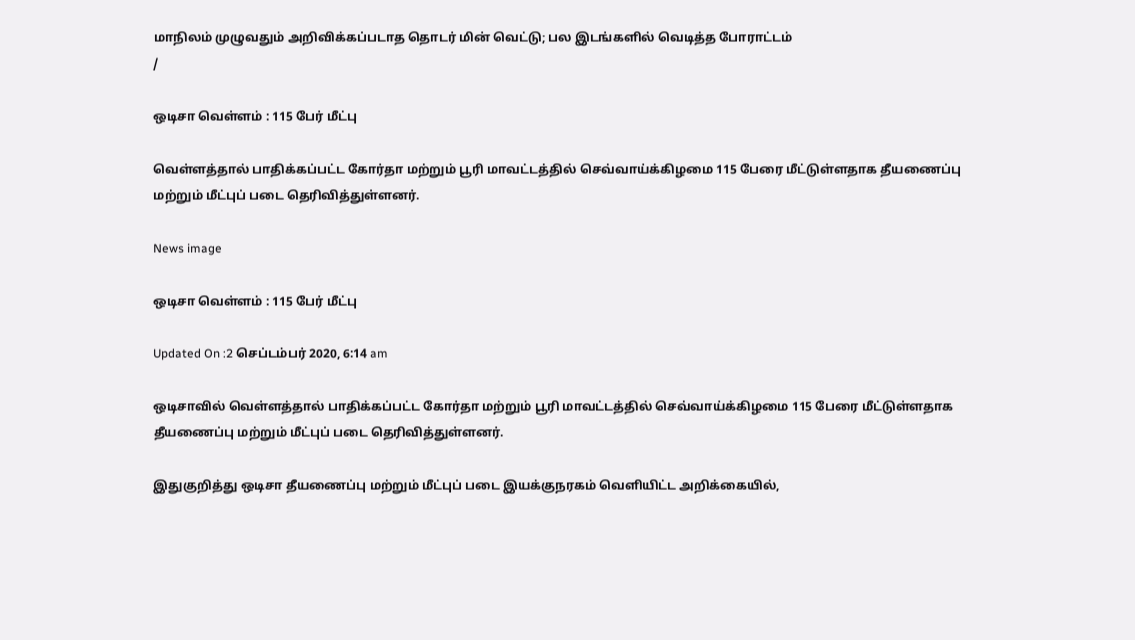மாநிலம் முழுவதும் அறிவிக்கப்படாத தொடர் மின் வெட்டு; பல இடங்களில் வெடித்த போராட்டம்
/

ஒடிசா வெள்ளம் : 115 பேர் மீட்பு

வெள்ளத்தால் பாதிக்கப்பட்ட கோர்தா மற்றும் பூரி மாவட்டத்தில் செவ்வாய்க்கிழமை 115 பேரை மீட்டுள்ளதாக தீயணைப்பு மற்றும் மீட்புப் படை தெரிவித்துள்ளனர்.

News image

ஒடிசா வெள்ளம் : 115 பேர் மீட்பு

Updated On :2 செப்டம்பர் 2020, 6:14 am

ஒடிசாவில் வெள்ளத்தால் பாதிக்கப்பட்ட கோர்தா மற்றும் பூரி மாவட்டத்தில் செவ்வாய்க்கிழமை 115 பேரை மீட்டுள்ளதாக தீயணைப்பு மற்றும் மீட்புப் படை தெரிவித்துள்ளனர்.

இதுகுறித்து ஒடிசா தீயணைப்பு மற்றும் மீட்புப் படை இயக்குநரகம் வெளியிட்ட அறிக்கையில்,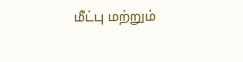மீட்பு மற்றும்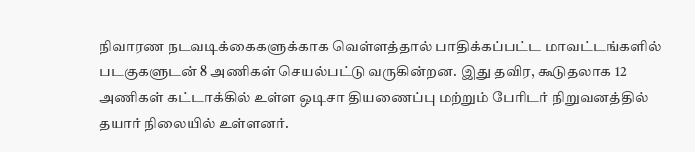நிவாரண நடவடிக்கைகளுக்காக வெள்ளத்தால் பாதிக்கப்பட்ட மாவட்டங்களில் படகுகளுடன் 8 அணிகள் செயல்பட்டு வருகின்றன. இது தவிர, கூடுதலாக 12 அணிகள் கட்டாக்கில் உள்ள ஒடிசா தியணைப்பு மற்றும் பேரிடர் நிறுவனத்தில் தயார் நிலையில் உள்ளனர்.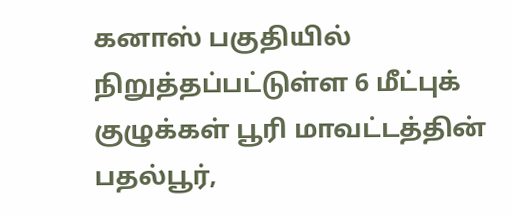கனாஸ் பகுதியில் நிறுத்தப்பட்டுள்ள 6 மீட்புக் குழுக்கள் பூரி மாவட்டத்தின் பதல்பூர்,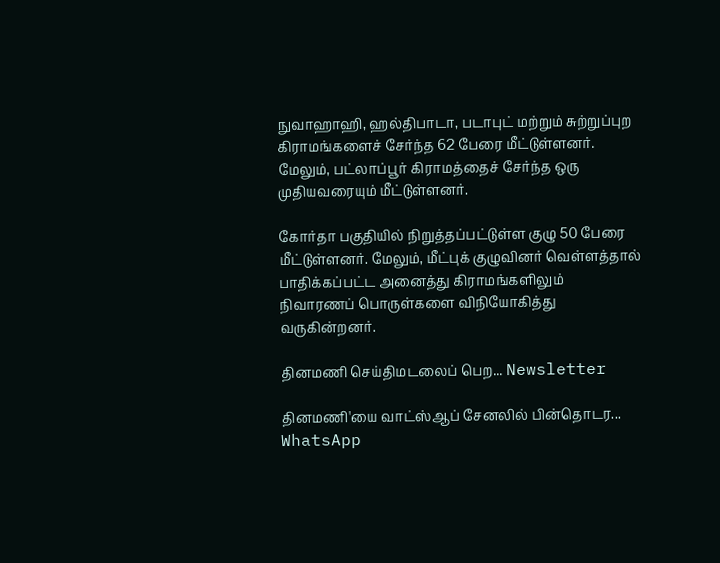நுவாஹாஹி, ஹல்திபாடா, படாபுட் மற்றும் சுற்றுப்புற கிராமங்களைச் சேர்ந்த 62 பேரை மீட்டுள்ளனர். மேலும், பட்லாப்பூர் கிராமத்தைச் சேர்ந்த ஒரு முதியவரையும் மீட்டுள்ளனர்.

கோர்தா பகுதியில் நிறுத்தப்பட்டுள்ள குழு 50 பேரை மீட்டுள்ளனர். மேலும், மீட்புக் குழுவினர் வெள்ளத்தால் பாதிக்கப்பட்ட அனைத்து கிராமங்களிலும் நிவாரணப் பொருள்களை விநியோகித்து வருகின்றனர்.

தினமணி செய்திமடலைப் பெற... Newsletter

தினமணி'யை வாட்ஸ்ஆப் சேனலில் பின்தொடர... WhatsApp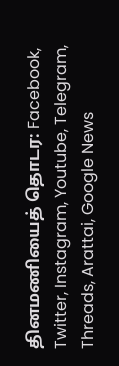தினமணியைத் தொடர: Facebook, Twitter, Instagram, Youtube, Telegram, Threads, Arattai, Google News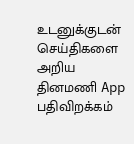உடனுக்குடன் செய்திகளை அறிய தினமணி App பதிவிறக்கம்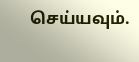செய்யவும்.